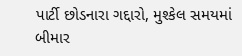પાર્ટી છોડનારા ગદ્દારો, મુશ્કેલ સમયમાં બીમાર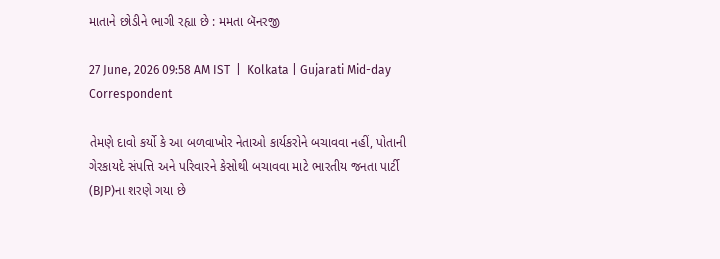માતાને છોડીને ભાગી રહ્યા છે : મમતા બૅનરજી

27 June, 2026 09:58 AM IST  |  Kolkata | Gujarati Mid-day Correspondent

તેમણે દાવો કર્યો કે આ બળવાખોર નેતાઓ કાર્યકરોને બચાવવા નહીં, પોતાની ગેરકાયદે સંપત્તિ અને પરિવારને કેસોથી બચાવવા માટે ભારતીય જનતા પાર્ટી (BJP)ના શરણે ગયા છે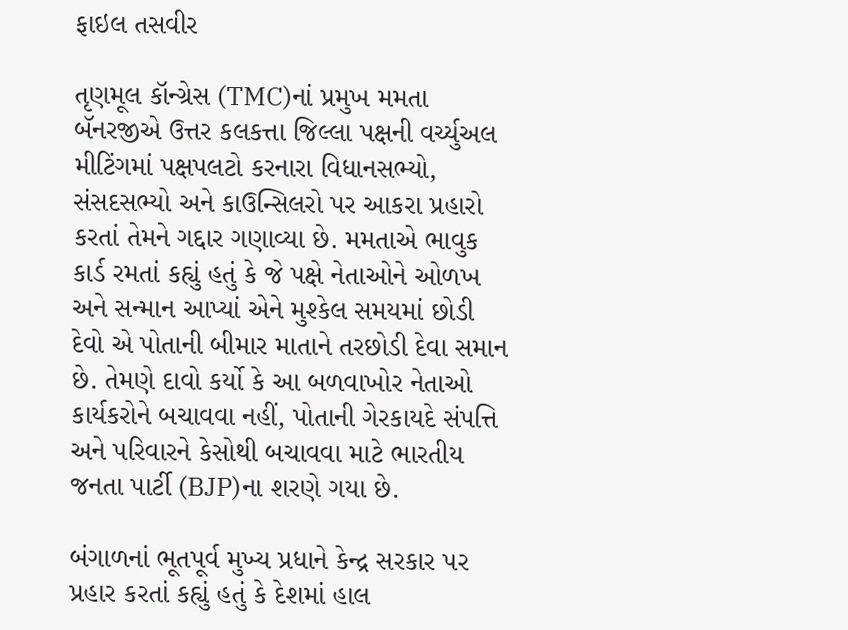ફાઇલ તસવીર

તૃણમૂલ કૉન્ગ્રેસ (TMC)નાં પ્રમુખ મમતા બૅનરજીએ ઉત્તર કલકત્તા જિલ્લા પક્ષની વર્ચ્યુઅલ મીટિંગમાં પક્ષપલટો કરનારા વિધાનસભ્યો, સંસદસભ્યો અને કાઉન્સિલરો પર આકરા પ્રહારો કરતાં તેમને ગદ્દાર ગણાવ્યા છે. મમતાએ ભાવુક કાર્ડ રમતાં કહ્યું હતું કે જે પક્ષે નેતાઓને ઓળખ અને સન્માન આપ્યાં એને મુશ્કેલ સમયમાં છોડી દેવો એ પોતાની બીમાર માતાને તરછોડી દેવા સમાન છે. તેમણે દાવો કર્યો કે આ બળવાખોર નેતાઓ કાર્યકરોને બચાવવા નહીં, પોતાની ગેરકાયદે સંપત્તિ અને પરિવારને કેસોથી બચાવવા માટે ભારતીય જનતા પાર્ટી (BJP)ના શરણે ગયા છે.

બંગાળનાં ભૂતપૂર્વ મુખ્ય પ્રધાને કેન્દ્ર સરકાર પર પ્રહાર કરતાં કહ્યું હતું કે દેશમાં હાલ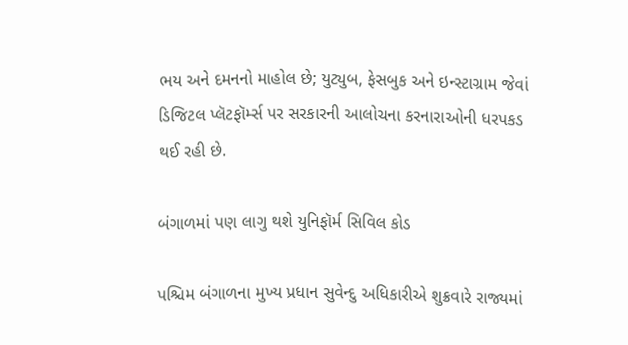ભય અને દમનનો માહોલ છે; યુટ્યુબ, ફેસબુક અને ઇન્સ્ટાગ્રામ જેવાં ડિજિટલ પ્લૅટફૉર્મ્સ પર સરકારની આલોચના કરનારાઓની ધરપકડ થઈ રહી છે.

બંગાળમાં પણ લાગુ થશે યુનિફૉર્મ સિવિલ કોડ

પશ્ચિમ બંગાળના મુખ્ય પ્રધાન સુવેન્દુ અધિકારીએ શુક્રવારે રાજ્યમાં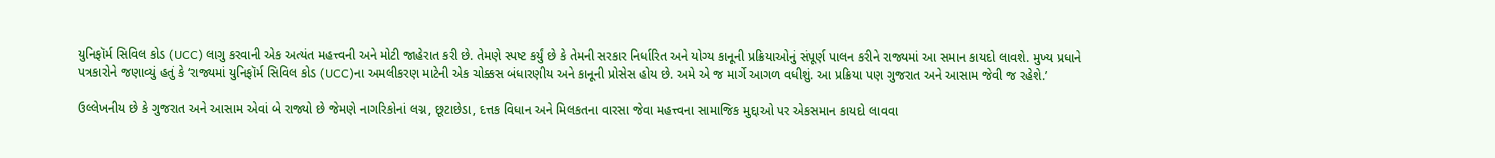યુનિફૉર્મ સિવિલ કોડ (UCC) લાગુ કરવાની એક અત્યંત મહત્ત્વની અને મોટી જાહેરાત કરી છે. તેમણે સ્પષ્ટ કર્યું છે કે તેમની સરકાર નિર્ધારિત અને યોગ્ય કાનૂની પ્રક્રિયાઓનું સંપૂર્ણ પાલન કરીને રાજ્યમાં આ સમાન કાયદો લાવશે. મુખ્ય પ્રધાને પત્રકારોને જણાવ્યું હતું કે ‘રાજ્યમાં યુનિફૉર્મ સિવિલ કોડ (UCC)ના અમલીકરણ માટેની એક ચોક્કસ બંધારણીય અને કાનૂની પ્રોસેસ હોય છે. અમે એ જ માર્ગે આગળ વધીશું. આ પ્રક્રિયા પણ ગુજરાત અને આસામ જેવી જ રહેશે.’

ઉલ્લેખનીય છે કે ગુજરાત અને આસામ એવાં બે રાજ્યો છે જેમણે નાગરિકોનાં લગ્ન, છૂટાછેડા, દત્તક વિધાન અને મિલકતના વારસા જેવા મહત્ત્વના સામાજિક મુદ્દાઓ પર એકસમાન કાયદો લાવવા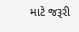માટે જરૂરી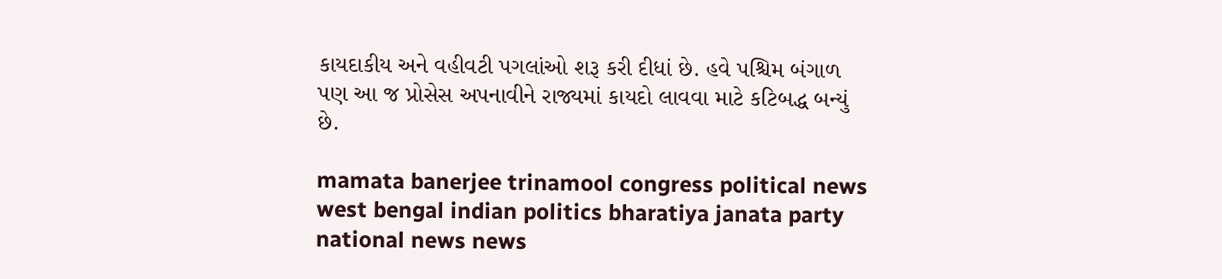કાયદાકીય અને વહીવટી પગલાંઓ શરૂ કરી દીધાં છે. હવે પશ્ચિમ બંગાળ પણ આ જ પ્રોસેસ અપનાવીને રાજ્યમાં કાયદો લાવવા માટે કટિબદ્ધ બન્યું છે.

mamata banerjee trinamool congress political news west bengal indian politics bharatiya janata party national news news